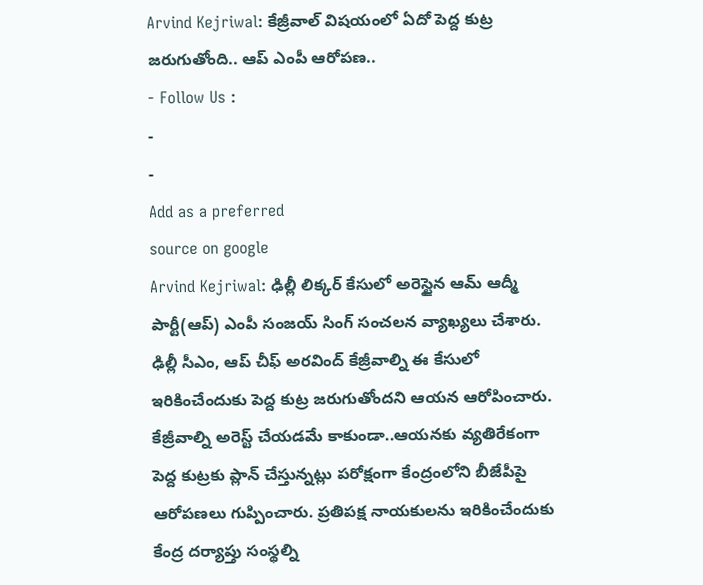Arvind Kejriwal: కేజ్రీవాల్ విషయంలో ఏదో పెద్ద కుట్ర జరుగుతోంది.. ఆప్ ఎంపీ ఆరోపణ..
- Follow Us :
-
-
Add as a preferred
source on google
Arvind Kejriwal: ఢిల్లీ లిక్కర్ కేసులో అరెస్టైన ఆమ్ ఆద్మీ పార్టీ(ఆప్) ఎంపీ సంజయ్ సింగ్ సంచలన వ్యాఖ్యలు చేశారు. ఢిల్లీ సీఎం, ఆప్ చీఫ్ అరవింద్ కేజ్రీవాల్ని ఈ కేసులో ఇరికించేందుకు పెద్ద కుట్ర జరుగుతోందని ఆయన ఆరోపించారు. కేజ్రీవాల్ని అరెస్ట్ చేయడమే కాకుండా..ఆయనకు వ్యతిరేకంగా పెద్ద కుట్రకు ప్లాన్ చేస్తున్నట్లు పరోక్షంగా కేంద్రంలోని బీజేపీపై ఆరోపణలు గుప్పించారు. ప్రతిపక్ష నాయకులను ఇరికించేందుకు కేంద్ర దర్యాప్తు సంస్థల్ని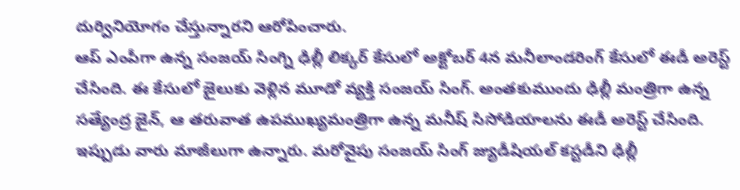దుర్వినియోగం చేస్తున్నారని ఆరోపించారు.
ఆప్ ఎంపీగా ఉన్న సంజయ్ సింగ్ని ఢిల్లీ లిక్కర్ కేసులో అక్టోబర్ 4న మనీలాండరింగ్ కేసులో ఈడీ అరెస్ట్ చేసింది. ఈ కేసులో జైలుకు వెళ్లిన మూడో వ్యక్తి సంజయ్ సింగ్. అంతకుముందు ఢిల్లీ మంత్రిగా ఉన్న సత్యేంద్ర జైన్, ఆ తరువాత ఉపముఖ్యమంత్రిగా ఉన్న మనీష్ సిసోడియాలను ఈడీ అరెస్ట్ చేసింది. ఇప్పుడు వారు మాజీలుగా ఉన్నారు. మరోవైపు సంజయ్ సింగ్ జ్యుడీషియల్ కస్టడీని ఢిల్లీ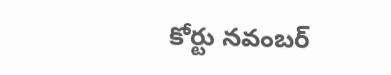కోర్టు నవంబర్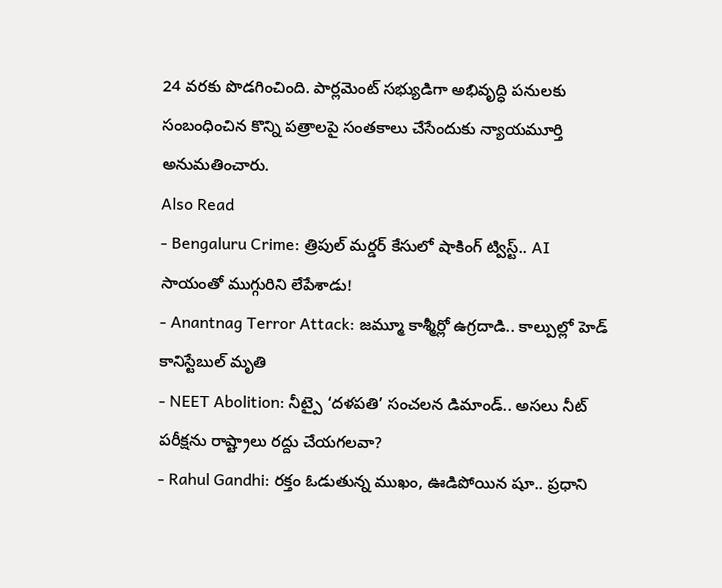24 వరకు పొడగించింది. పార్లమెంట్ సభ్యుడిగా అభివృద్ధి పనులకు సంబంధించిన కొన్ని పత్రాలపై సంతకాలు చేసేందుకు న్యాయమూర్తి అనుమతించారు.
Also Read
- Bengaluru Crime: త్రిపుల్ మర్డర్ కేసులో షాకింగ్ ట్విస్ట్.. AI సాయంతో ముగ్గురిని లేపేశాడు!
- Anantnag Terror Attack: జమ్మూ కాశ్మీర్లో ఉగ్రదాడి.. కాల్పుల్లో హెడ్ కానిస్టేబుల్ మృతి
- NEET Abolition: నీట్పై ‘దళపతి’ సంచలన డిమాండ్.. అసలు నీట్ పరీక్షను రాష్ట్రాలు రద్దు చేయగలవా?
- Rahul Gandhi: రక్తం ఓడుతున్న ముఖం, ఊడిపోయిన షూ.. ప్రధాని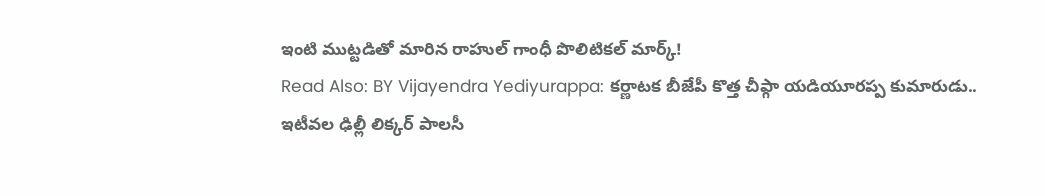ఇంటి ముట్టడితో మారిన రాహుల్ గాంధీ పొలిటికల్ మార్క్!
Read Also: BY Vijayendra Yediyurappa: కర్ణాటక బీజేపీ కొత్త చీఫ్గా యడియూరప్ప కుమారుడు..
ఇటీవల ఢిల్లీ లిక్కర్ పాలసీ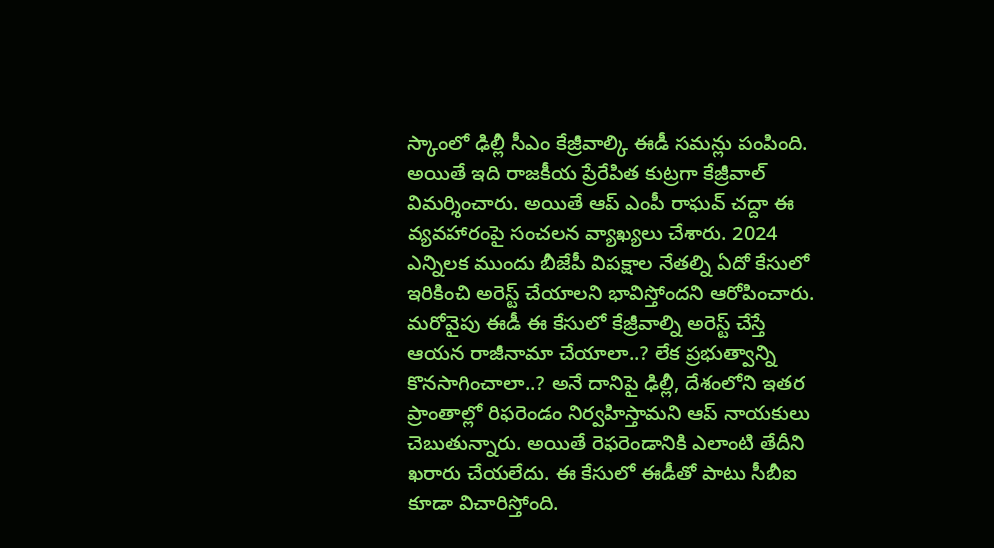స్కాంలో ఢిల్లీ సీఎం కేజ్రీవాల్కి ఈడీ సమన్లు పంపింది. అయితే ఇది రాజకీయ ప్రేరేపిత కుట్రగా కేజ్రీవాల్ విమర్శించారు. అయితే ఆప్ ఎంపీ రాఘవ్ చద్దా ఈ వ్యవహారంపై సంచలన వ్యాఖ్యలు చేశారు. 2024 ఎన్నిలక ముందు బీజేపీ విపక్షాల నేతల్ని ఏదో కేసులో ఇరికించి అరెస్ట్ చేయాలని భావిస్తోందని ఆరోపించారు. మరోవైపు ఈడీ ఈ కేసులో కేజ్రీవాల్ని అరెస్ట్ చేస్తే ఆయన రాజీనామా చేయాలా..? లేక ప్రభుత్వాన్ని కొనసాగించాలా..? అనే దానిపై ఢిల్లీ, దేశంలోని ఇతర ప్రాంతాల్లో రిఫరెండం నిర్వహిస్తామని ఆప్ నాయకులు చెబుతున్నారు. అయితే రెఫరెండానికి ఎలాంటి తేదీని ఖరారు చేయలేదు. ఈ కేసులో ఈడీతో పాటు సీబీఐ కూడా విచారిస్తోంది.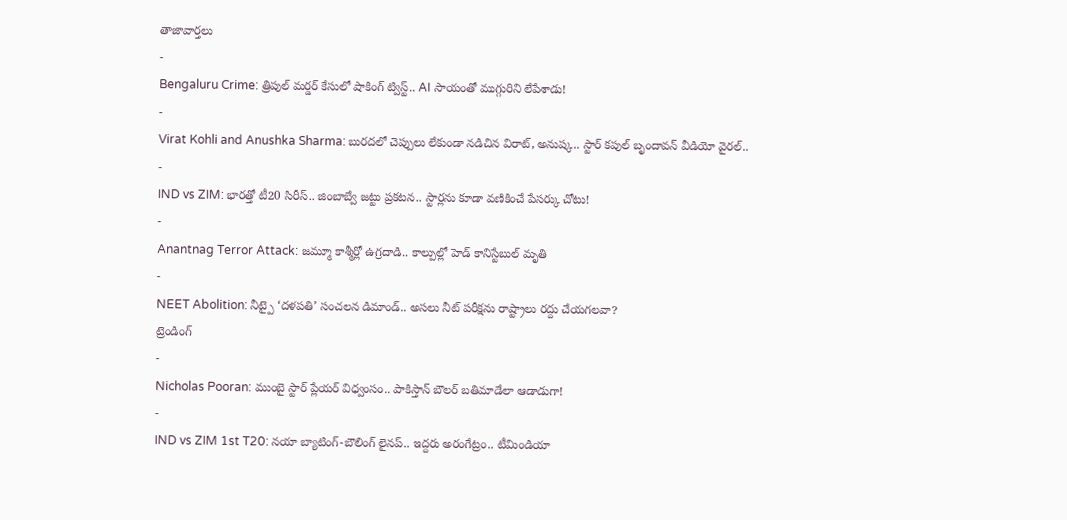తాజావార్తలు
-
Bengaluru Crime: త్రిపుల్ మర్డర్ కేసులో షాకింగ్ ట్విస్ట్.. AI సాయంతో ముగ్గురిని లేపేశాడు!
-
Virat Kohli and Anushka Sharma: బురదలో చెప్పులు లేకుండా నడిచిన విరాట్, అనుష్క.. స్టార్ కపుల్ బృందావన్ వీడియో వైరల్..
-
IND vs ZIM: భారత్తో టీ20 సిరీస్.. జింబాబ్వే జట్టు ప్రకటన.. స్టార్లను కూడా వణికించే పేసర్కు చోటు!
-
Anantnag Terror Attack: జమ్మూ కాశ్మీర్లో ఉగ్రదాడి.. కాల్పుల్లో హెడ్ కానిస్టేబుల్ మృతి
-
NEET Abolition: నీట్పై ‘దళపతి’ సంచలన డిమాండ్.. అసలు నీట్ పరీక్షను రాష్ట్రాలు రద్దు చేయగలవా?
ట్రెండింగ్
-
Nicholas Pooran: ముంబై స్టార్ ప్లేయర్ విధ్వంసం.. పాకిస్తాన్ బౌలర్ బతిమాడేలా ఆడాడుగా!
-
IND vs ZIM 1st T20: నయా బ్యాటింగ్-బౌలింగ్ లైనప్.. ఇద్దరు అరంగేట్రం.. టీమిండియా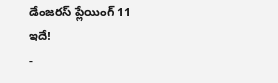డేంజరస్ ప్లేయింగ్ 11 ఇదే!
-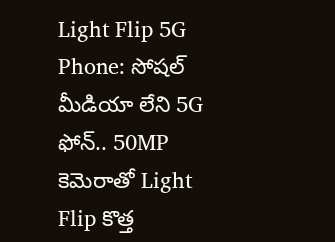Light Flip 5G Phone: సోషల్ మీడియా లేని 5G ఫోన్.. 50MP కెమెరాతో Light Flip కొత్త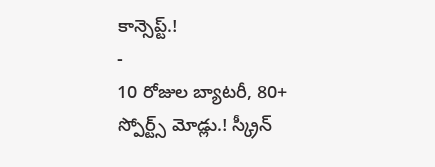కాన్సెప్ట్.!
-
10 రోజుల బ్యాటరీ, 80+ స్పోర్ట్స్ మోడ్లు.! స్క్రీన్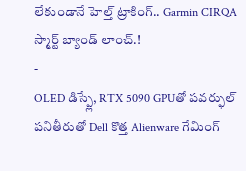లేకుండానే హెల్త్ ట్రాకింగ్.. Garmin CIRQA స్మార్ట్ బ్యాండ్ లాంచ్.!
-
OLED డిస్ప్లే, RTX 5090 GPUతో పవర్ఫుల్ పనితీరుతో Dell కొత్త Alienware గేమింగ్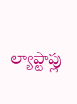ల్యాప్టాప్లు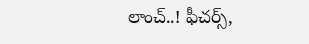లాంచ్..! ఫీచర్స్,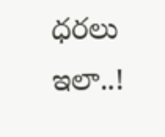ధరలు ఇలా..!